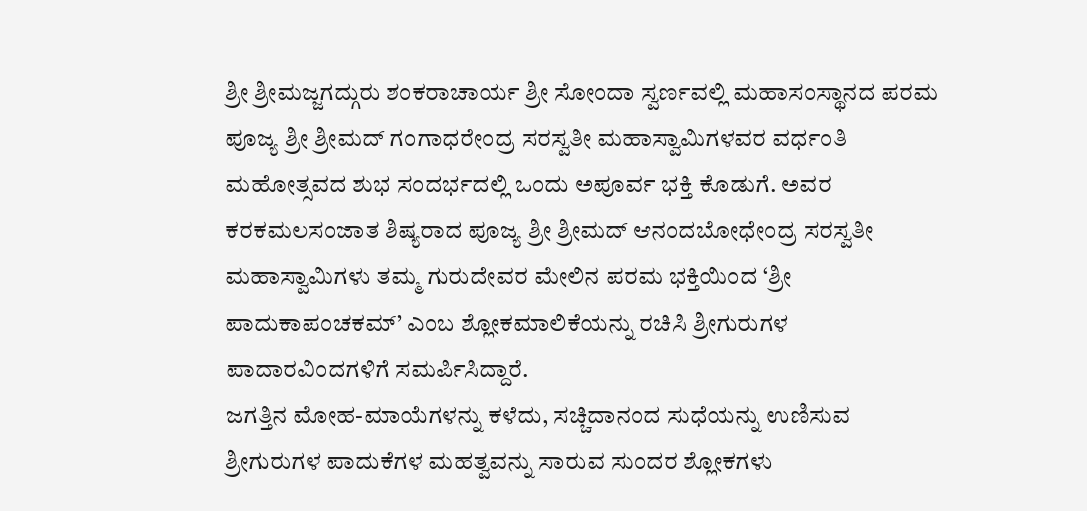ಶ್ರೀ ಶ್ರೀಮಜ್ಜಗದ್ಗುರು ಶಂಕರಾಚಾರ್ಯ ಶ್ರೀ ಸೋಂದಾ ಸ್ವರ್ಣವಲ್ಲಿ ಮಹಾಸಂಸ್ಥಾನದ ಪರಮ ಪೂಜ್ಯ ಶ್ರೀ ಶ್ರೀಮದ್ ಗಂಗಾಧರೇಂದ್ರ ಸರಸ್ವತೀ ಮಹಾಸ್ವಾಮಿಗಳವರ ವರ್ಧಂತಿ ಮಹೋತ್ಸವದ ಶುಭ ಸಂದರ್ಭದಲ್ಲಿ ಒಂದು ಅಪೂರ್ವ ಭಕ್ತಿ ಕೊಡುಗೆ. ಅವರ ಕರಕಮಲಸಂಜಾತ ಶಿಷ್ಯರಾದ ಪೂಜ್ಯ ಶ್ರೀ ಶ್ರೀಮದ್ ಆನಂದಬೋಧೇಂದ್ರ ಸರಸ್ವತೀ ಮಹಾಸ್ವಾಮಿಗಳು ತಮ್ಮ ಗುರುದೇವರ ಮೇಲಿನ ಪರಮ ಭಕ್ತಿಯಿಂದ ‘ಶ್ರೀ ಪಾದುಕಾಪಂಚಕಮ್’ ಎಂಬ ಶ್ಲೋಕಮಾಲಿಕೆಯನ್ನು ರಚಿಸಿ ಶ್ರೀಗುರುಗಳ ಪಾದಾರವಿಂದಗಳಿಗೆ ಸಮರ್ಪಿಸಿದ್ದಾರೆ.
ಜಗತ್ತಿನ ಮೋಹ-ಮಾಯೆಗಳನ್ನು ಕಳೆದು, ಸಚ್ಚಿದಾನಂದ ಸುಧೆಯನ್ನು ಉಣಿಸುವ ಶ್ರೀಗುರುಗಳ ಪಾದುಕೆಗಳ ಮಹತ್ವವನ್ನು ಸಾರುವ ಸುಂದರ ಶ್ಲೋಕಗಳು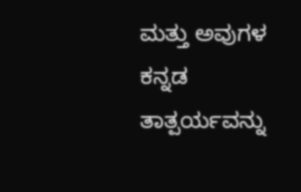ಮತ್ತು ಅವುಗಳ ಕನ್ನಡ ತಾತ್ಪರ್ಯವನ್ನು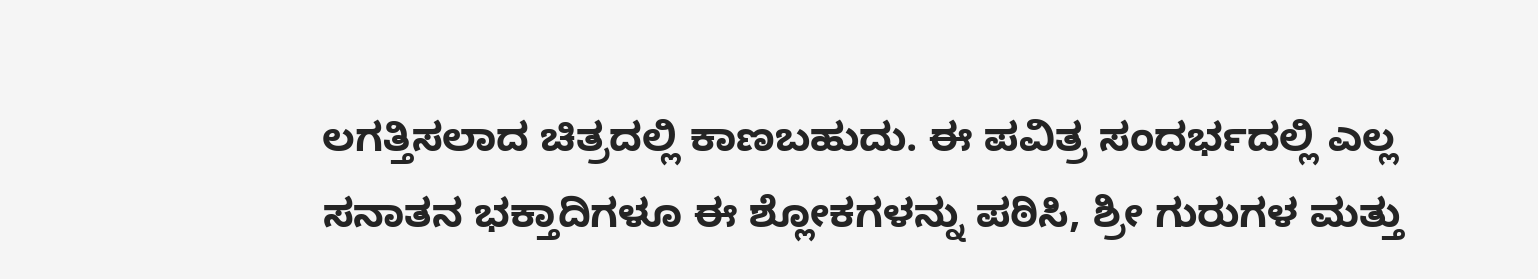ಲಗತ್ತಿಸಲಾದ ಚಿತ್ರದಲ್ಲಿ ಕಾಣಬಹುದು. ಈ ಪವಿತ್ರ ಸಂದರ್ಭದಲ್ಲಿ ಎಲ್ಲ ಸನಾತನ ಭಕ್ತಾದಿಗಳೂ ಈ ಶ್ಲೋಕಗಳನ್ನು ಪಠಿಸಿ, ಶ್ರೀ ಗುರುಗಳ ಮತ್ತು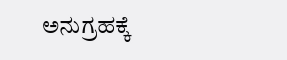ಅನುಗ್ರಹಕ್ಕೆ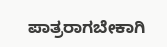ಪಾತ್ರರಾಗಬೇಕಾಗಿ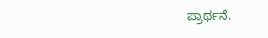ಪ್ರಾರ್ಥನೆ.